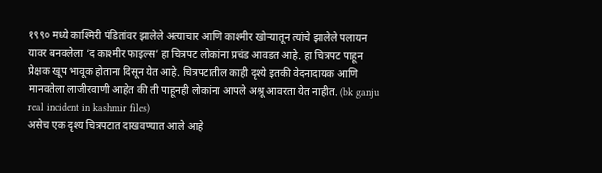१९९० मध्ये काश्मिरी पंडितांवर झालेले अत्याचार आणि काश्मीर खोऱ्यातून त्यांचे झालेले पलायन यावर बनवलेला ‘द काश्मीर फाइल्स’ हा चित्रपट लोकांना प्रचंड आवडत आहे. हा चित्रपट पाहून प्रेक्षक खूप भावूक होताना दिसून येत आहे. चित्रपटातील काही दृश्ये इतकी वेदनादायक आणि मानवतेला लाजीरवाणी आहेत की ती पाहूनही लोकांना आपले अश्रू आवरता येत नाहीत. (bk ganju real incident in kashmir files)
असेच एक दृश्य चित्रपटात दाखवण्यात आले आहे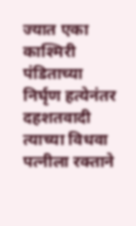ज्यात एका काश्मिरी पंडिताच्या निर्घृण हत्येनंतर दहशतवादी त्याच्या विधवा पत्नीला रक्ताने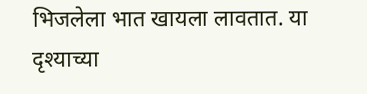भिजलेला भात खायला लावतात. या दृश्याच्या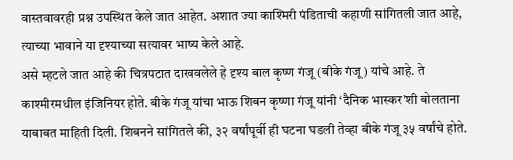वास्तवावरही प्रश्न उपस्थित केले जात आहेत. अशात ज्या काश्मिरी पंडिताची कहाणी सांगितली जात आहे, त्याच्या भावाने या दृश्याच्या सत्यावर भाष्य केले आहे.
असे म्हटले जात आहे की चित्रपटात दाखवलेले हे दृश्य बाल कृष्ण गंजू (बीके गंजू) यांचे आहे. ते काश्मीरमधील इंजिनियर होते. बीके गंजू यांचा भाऊ शिबन कृष्णा गंजू यांनी ‘दैनिक भास्कर’शी बोलताना याबाबत माहिती दिली. शिबनने सांगितले की, ३२ वर्षांपूर्वी ही घटना घडली तेव्हा बीके गंजू ३५ वर्षांचे होते.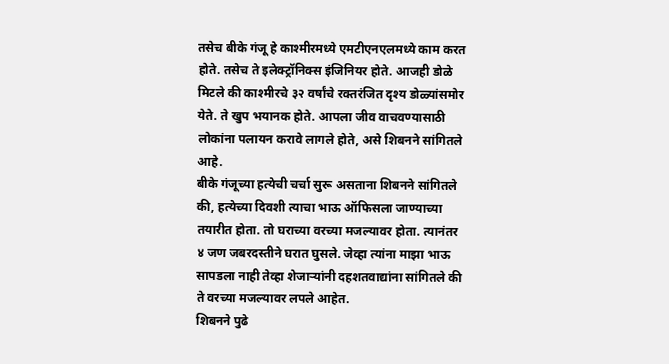तसेच बीके गंजू हे काश्मीरमध्ये एमटीएनएलमध्ये काम करत होते. तसेच ते इलेक्ट्रॉनिक्स इंजिनियर होते. आजही डोळे मिटले की काश्मीरचे ३२ वर्षांचे रक्तरंजित दृश्य डोळ्यांसमोर येते. ते खुप भयानक होते. आपला जीव वाचवण्यासाठी लोकांना पलायन करावे लागले होते, असे शिबनने सांगितले आहे.
बीके गंजूच्या हत्येची चर्चा सुरू असताना शिबनने सांगितले की, हत्येच्या दिवशी त्याचा भाऊ ऑफिसला जाण्याच्या तयारीत होता. तो घराच्या वरच्या मजल्यावर होता. त्यानंतर ४ जण जबरदस्तीने घरात घुसले. जेव्हा त्यांना माझा भाऊ सापडला नाही तेव्हा शेजाऱ्यांनी दहशतवाद्यांना सांगितले की ते वरच्या मजल्यावर लपले आहेत.
शिबनने पुढे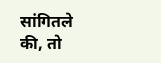सांगितले की, तो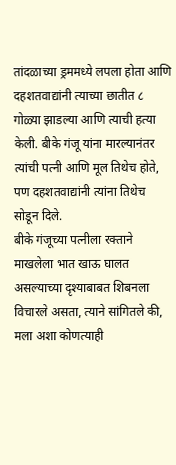तांदळाच्या ड्रममध्ये लपला होता आणि दहशतवाद्यांनी त्याच्या छातीत ८ गोळ्या झाडल्या आणि त्याची हत्या केली. बीके गंजू यांना मारल्यानंतर त्यांची पत्नी आणि मूल तिथेच होते, पण दहशतवाद्यांनी त्यांना तिथेच सोडून दिले.
बीके गंजूच्या पत्नीला रक्ताने माखलेला भात खाऊ घालत असल्याच्या दृश्याबाबत शिबनला विचारले असता, त्याने सांगितले की, मला अशा कोणत्याही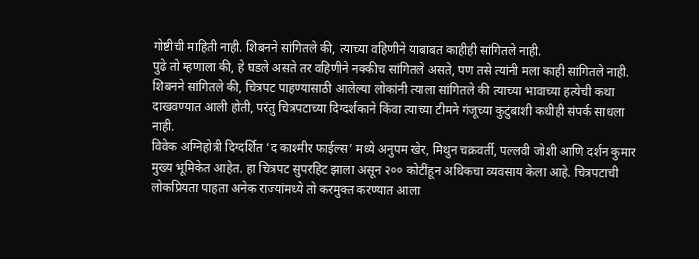गोष्टीची माहिती नाही. शिबनने सांगितले की, त्याच्या वहिणीने याबाबत काहीही सांगितले नाही.
पुढे तो म्हणाला की, हे घडले असते तर वहिणीने नक्कीच सांगितले असते, पण तसे त्यांनी मला काही सांगितले नाही. शिबनने सांगितले की, चित्रपट पाहण्यासाठी आलेल्या लोकांनी त्याला सांगितले की त्याच्या भावाच्या हत्येची कथा दाखवण्यात आली होती, परंतु चित्रपटाच्या दिग्दर्शकाने किंवा त्याच्या टीमने गंजूच्या कुटुंबाशी कधीही संपर्क साधला नाही.
विवेक अग्निहोत्री दिग्दर्शित ‘द काश्मीर फाईल्स’ मध्ये अनुपम खेर, मिथुन चक्रवर्ती, पल्लवी जोशी आणि दर्शन कुमार मुख्य भूमिकेत आहेत. हा चित्रपट सुपरहिट झाला असून २०० कोटींहून अधिकचा व्यवसाय केला आहे. चित्रपटाची लोकप्रियता पाहता अनेक राज्यांमध्ये तो करमुक्त करण्यात आला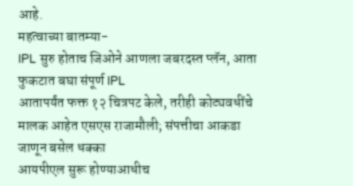आहे.
महत्वाच्या बातम्या-
IPL सुरु होताच जिओने आणला जबरदस्त प्लॅन, आता फुकटात बघा संपूर्ण IPL
आतापर्यंत फक्त १२ चित्रपट केले, तरीही कोट्यवधींचे मालक आहेत एसएस राजामौली; संपत्तीचा आकडा जाणून बसेल धक्का
आयपीएल सुरू होण्याआधीच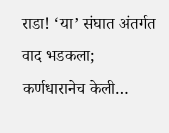राडा! ‘या’ संघात अंतर्गत वाद भडकला; कर्णधारानेच केली…